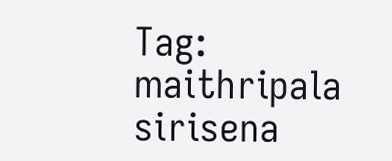Tag: maithripala sirisena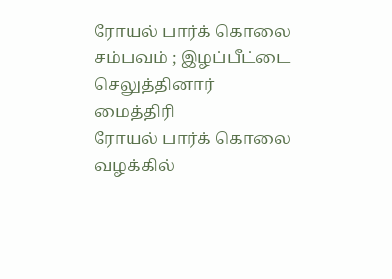ரோயல் பார்க் கொலை சம்பவம் ; இழப்பீட்டை செலுத்தினார் மைத்திரி
ரோயல் பார்க் கொலை வழக்கில்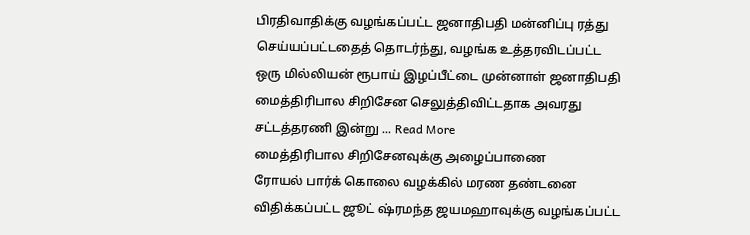பிரதிவாதிக்கு வழங்கப்பட்ட ஜனாதிபதி மன்னிப்பு ரத்து செய்யப்பட்டதைத் தொடர்ந்து, வழங்க உத்தரவிடப்பட்ட ஒரு மில்லியன் ரூபாய் இழப்பீட்டை முன்னாள் ஜனாதிபதி மைத்திரிபால சிறிசேன செலுத்திவிட்டதாக அவரது சட்டத்தரணி இன்று ... Read More
மைத்திரிபால சிறிசேனவுக்கு அழைப்பாணை
ரோயல் பார்க் கொலை வழக்கில் மரண தண்டனை விதிக்கப்பட்ட ஜூட் ஷ்ரமந்த ஜயமஹாவுக்கு வழங்கப்பட்ட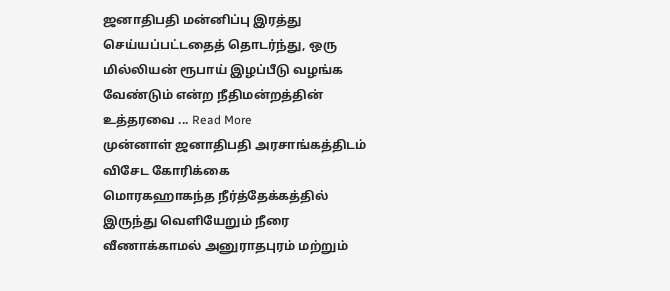ஜனாதிபதி மன்னிப்பு இரத்து செய்யப்பட்டதைத் தொடர்ந்து, ஒரு மில்லியன் ரூபாய் இழப்பீடு வழங்க வேண்டும் என்ற நீதிமன்றத்தின் உத்தரவை ... Read More
முன்னாள் ஜனாதிபதி அரசாங்கத்திடம் விசேட கோரிக்கை
மொரகஹாகந்த நீர்த்தேக்கத்தில் இருந்து வெளியேறும் நீரை வீணாக்காமல் அனுராதபுரம் மற்றும்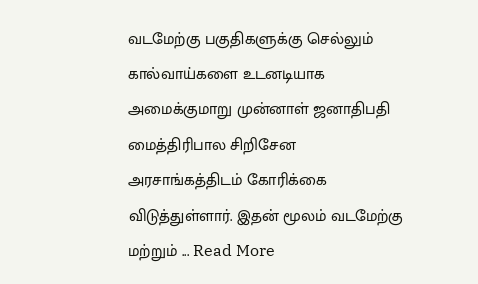வடமேற்கு பகுதிகளுக்கு செல்லும் கால்வாய்களை உடனடியாக அமைக்குமாறு முன்னாள் ஜனாதிபதி மைத்திரிபால சிறிசேன அரசாங்கத்திடம் கோரிக்கை விடுத்துள்ளார். இதன் மூலம் வடமேற்கு மற்றும் ... Read More